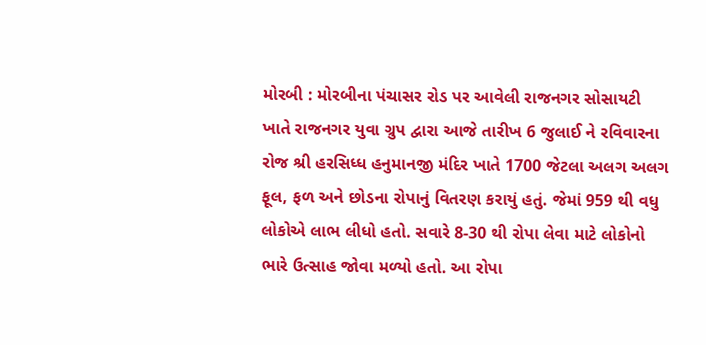મોરબી : મોરબીના પંચાસર રોડ પર આવેલી રાજનગર સોસાયટી ખાતે રાજનગર યુવા ગ્રુપ દ્વારા આજે તારીખ 6 જુલાઈ ને રવિવારના રોજ શ્રી હરસિધ્ધ હનુમાનજી મંદિર ખાતે 1700 જેટલા અલગ અલગ ફૂલ, ફળ અને છોડના રોપાનું વિતરણ કરાયું હતું. જેમાં 959 થી વધુ લોકોએ લાભ લીધો હતો. સવારે 8-30 થી રોપા લેવા માટે લોકોનો ભારે ઉત્સાહ જોવા મળ્યો હતો. આ રોપા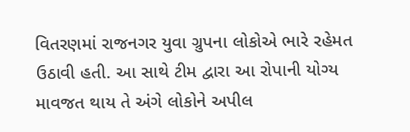વિતરણમાં રાજનગર યુવા ગ્રુપના લોકોએ ભારે રહેમત ઉઠાવી હતી. આ સાથે ટીમ દ્વારા આ રોપાની યોગ્ય માવજત થાય તે અંગે લોકોને અપીલ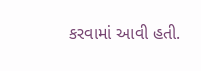કરવામાં આવી હતી.